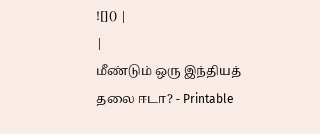![]() |
|
மீண்டும் ஒரு இந்தியத் தலை ஈடா? - Printable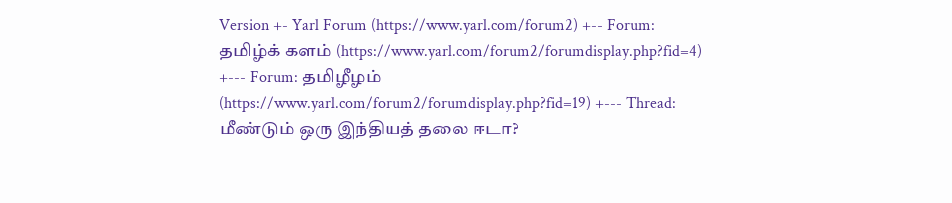Version +- Yarl Forum (https://www.yarl.com/forum2) +-- Forum: தமிழ்க் களம் (https://www.yarl.com/forum2/forumdisplay.php?fid=4) +--- Forum: தமிழீழம் (https://www.yarl.com/forum2/forumdisplay.php?fid=19) +--- Thread: மீண்டும் ஒரு இந்தியத் தலை ஈடா?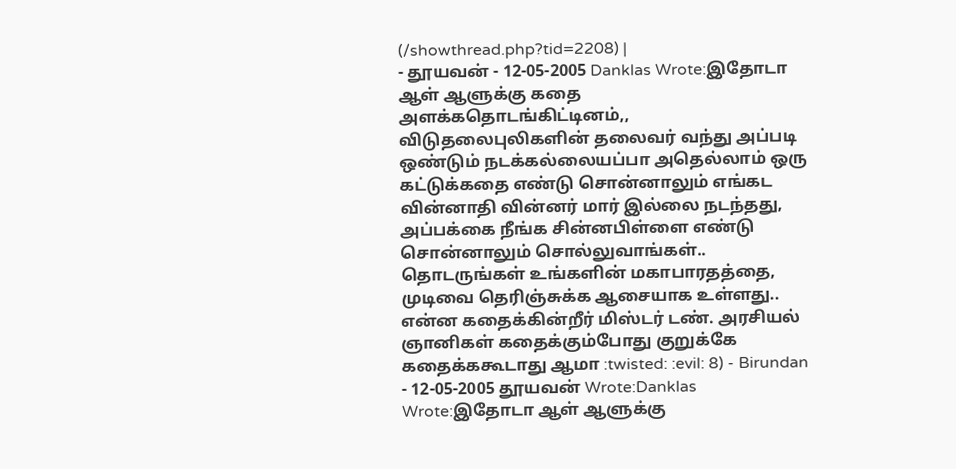(/showthread.php?tid=2208) |
- தூயவன் - 12-05-2005 Danklas Wrote:இதோடா ஆள் ஆளுக்கு கதை அளக்கதொடங்கிட்டினம்,, விடுதலைபுலிகளின் தலைவர் வந்து அப்படி ஒண்டும் நடக்கல்லையப்பா அதெல்லாம் ஒரு கட்டுக்கதை எண்டு சொன்னாலும் எங்கட வின்னாதி வின்னர் மார் இல்லை நடந்தது, அப்பக்கை நீங்க சின்னபிள்ளை எண்டு சொன்னாலும் சொல்லுவாங்கள்.. தொடருங்கள் உங்களின் மகாபாரதத்தை, முடிவை தெரிஞ்சுக்க ஆசையாக உள்ளது.. என்ன கதைக்கின்றீர் மிஸ்டர் டண். அரசியல் ஞானிகள் கதைக்கும்போது குறுக்கே கதைக்ககூடாது ஆமா :twisted: :evil: 8) - Birundan - 12-05-2005 தூயவன் Wrote:Danklas Wrote:இதோடா ஆள் ஆளுக்கு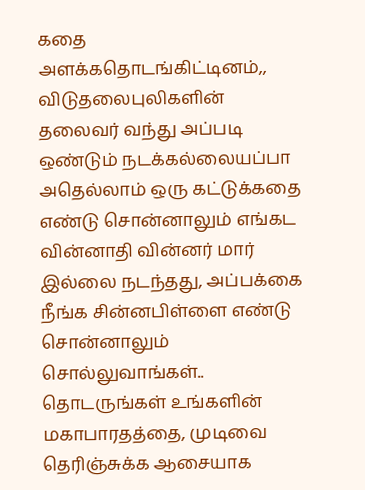கதை அளக்கதொடங்கிட்டினம்,, விடுதலைபுலிகளின் தலைவர் வந்து அப்படி ஒண்டும் நடக்கல்லையப்பா அதெல்லாம் ஒரு கட்டுக்கதை எண்டு சொன்னாலும் எங்கட வின்னாதி வின்னர் மார் இல்லை நடந்தது, அப்பக்கை நீங்க சின்னபிள்ளை எண்டு சொன்னாலும் சொல்லுவாங்கள்.. தொடருங்கள் உங்களின் மகாபாரதத்தை, முடிவை தெரிஞ்சுக்க ஆசையாக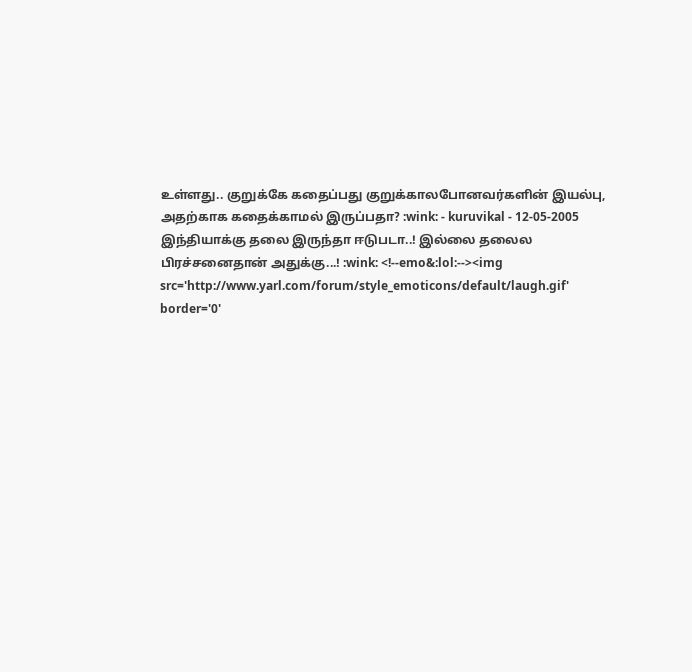உள்ளது.. குறுக்கே கதைப்பது குறுக்காலபோனவர்களின் இயல்பு, அதற்காக கதைக்காமல் இருப்பதா? :wink: - kuruvikal - 12-05-2005 இந்தியாக்கு தலை இருந்தா ஈடுபடா..! இல்லை தலைல பிரச்சனைதான் அதுக்கு...! :wink: <!--emo&:lol:--><img src='http://www.yarl.com/forum/style_emoticons/default/laugh.gif' border='0'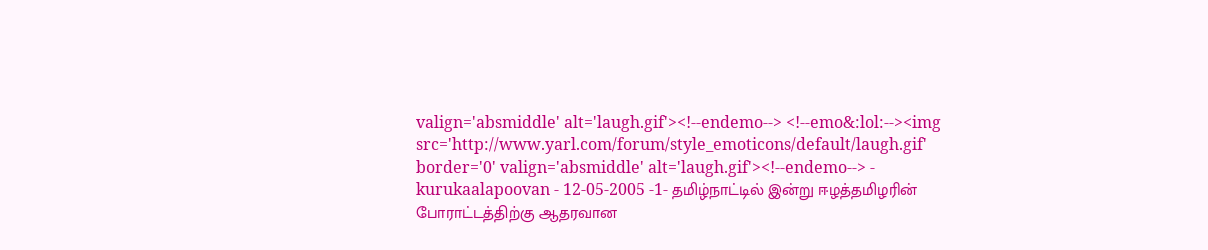valign='absmiddle' alt='laugh.gif'><!--endemo--> <!--emo&:lol:--><img src='http://www.yarl.com/forum/style_emoticons/default/laugh.gif' border='0' valign='absmiddle' alt='laugh.gif'><!--endemo--> - kurukaalapoovan - 12-05-2005 -1- தமிழ்நாட்டில் இன்று ஈழத்தமிழரின் போராட்டத்திற்கு ஆதரவான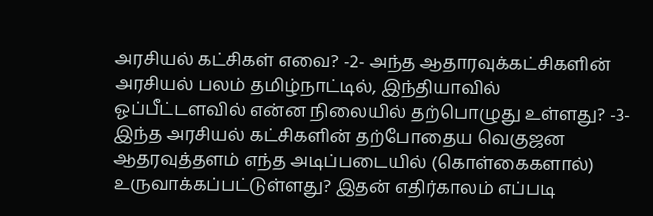அரசியல் கட்சிகள் எவை? -2- அந்த ஆதாரவுக்கட்சிகளின் அரசியல் பலம் தமிழ்நாட்டில், இந்தியாவில் ஓப்பீட்டளவில் என்ன நிலையில் தற்பொழுது உள்ளது? -3- இந்த அரசியல் கட்சிகளின் தற்போதைய வெகுஜன ஆதரவுத்தளம் எந்த அடிப்படையில் (கொள்கைகளால்) உருவாக்கப்பட்டுள்ளது? இதன் எதிர்காலம் எப்படி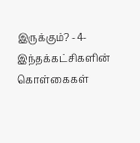இருக்கும்? -4- இந்தக்கட்சிகளின் கொள்கைகள்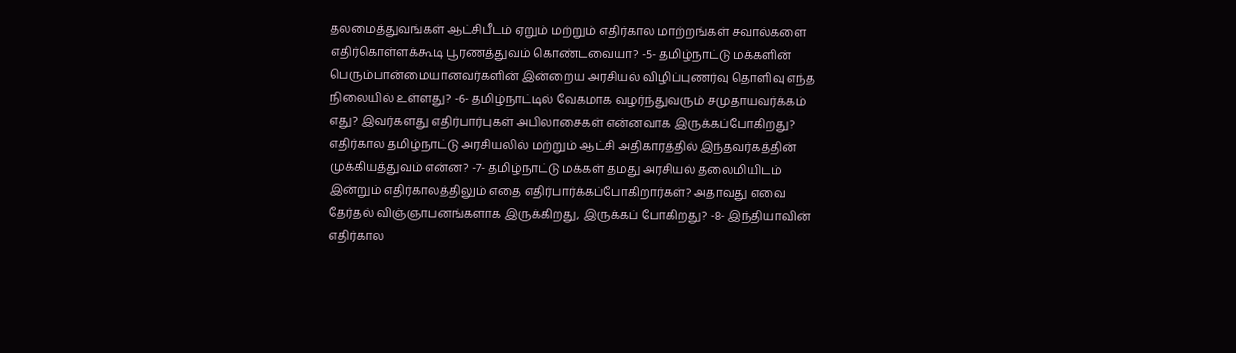தலமைத்துவங்கள் ஆட்சிபீடம் ஏறும் மற்றும் எதிர்கால மாற்றங்கள் சவால்களை எதிர்கொள்ளக்கூடி பூரணத்துவம் கொண்டவையா? -5- தமிழ்நாட்டு மக்களின் பெரும்பான்மையானவர்களின் இன்றைய அரசியல் விழிப்புணர்வு தொளிவு எந்த நிலையில் உள்ளது? -6- தமிழ்நாட்டில் வேகமாக வழர்ந்துவரும் சமுதாயவர்க்கம் எது? இவர்களது எதிர்பார்புகள் அபிலாசைகள் என்னவாக இருக்கப்போகிறது? எதிர்கால தமிழ்நாட்டு அரசியலில் மற்றும் ஆட்சி அதிகாரத்தில் இந்தவர்கத்தின் முக்கியத்துவம் என்ன? -7- தமிழ்நாட்டு மக்கள் தமது அரசியல் தலைமியிடம் இன்றும் எதிர்காலத்திலும் எதை எதிர்பார்க்கப்போகிறார்கள்? அதாவது எவை தேர்தல் விஞ்ஞாபனங்களாக இருக்கிறது, இருக்கப் போகிறது? -8- இந்தியாவின் எதிர்கால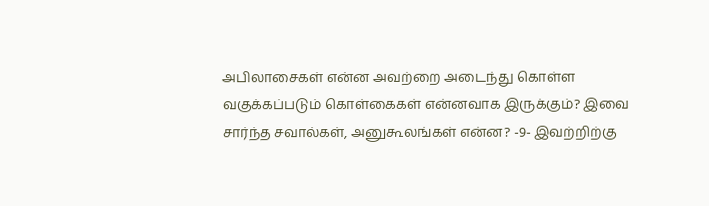அபிலாசைகள் என்ன அவற்றை அடைந்து கொள்ள வகுக்கப்படும் கொள்கைகள் என்னவாக இருக்கும்? இவை சார்ந்த சவால்கள், அனுகூலங்கள் என்ன? -9- இவற்றிற்கு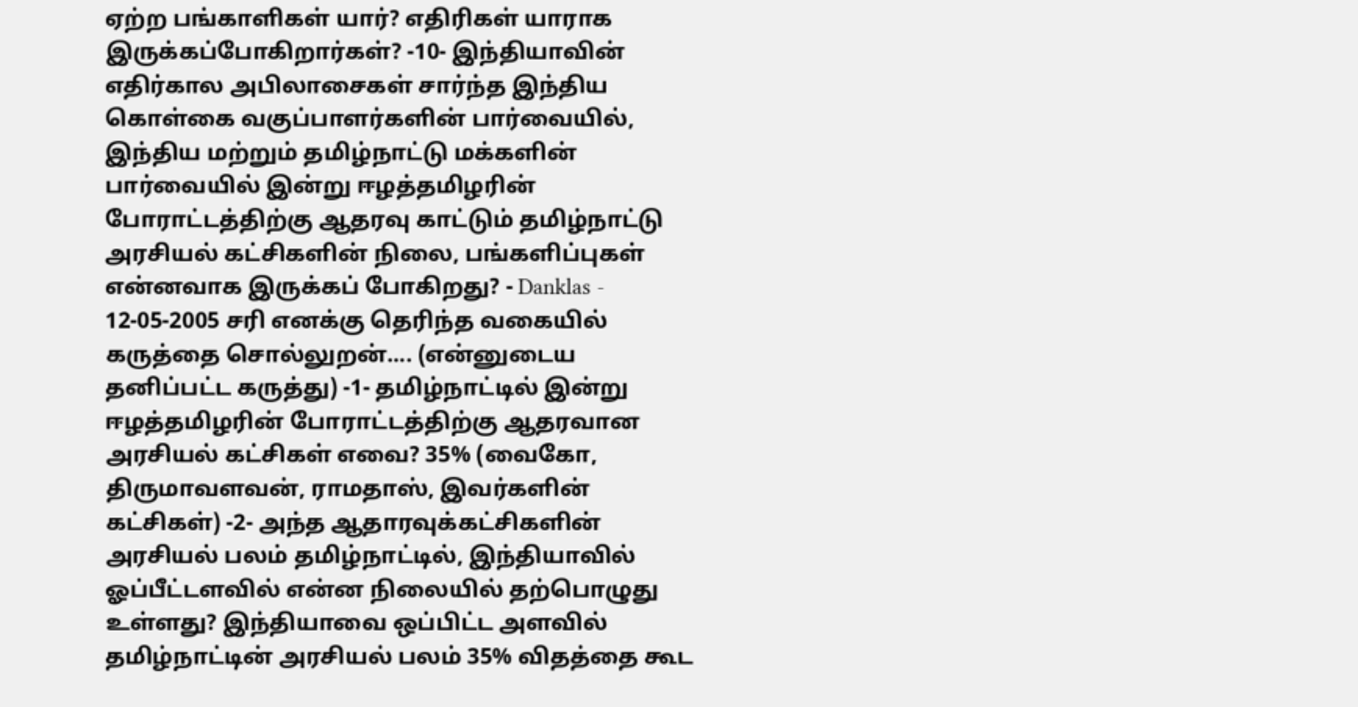ஏற்ற பங்காளிகள் யார்? எதிரிகள் யாராக இருக்கப்போகிறார்கள்? -10- இந்தியாவின் எதிர்கால அபிலாசைகள் சார்ந்த இந்திய கொள்கை வகுப்பாளர்களின் பார்வையில், இந்திய மற்றும் தமிழ்நாட்டு மக்களின் பார்வையில் இன்று ஈழத்தமிழரின் போராட்டத்திற்கு ஆதரவு காட்டும் தமிழ்நாட்டு அரசியல் கட்சிகளின் நிலை, பங்களிப்புகள் என்னவாக இருக்கப் போகிறது? - Danklas - 12-05-2005 சரி எனக்கு தெரிந்த வகையில் கருத்தை சொல்லுறன்.... (என்னுடைய தனிப்பட்ட கருத்து) -1- தமிழ்நாட்டில் இன்று ஈழத்தமிழரின் போராட்டத்திற்கு ஆதரவான அரசியல் கட்சிகள் எவை? 35% (வைகோ, திருமாவளவன், ராமதாஸ், இவர்களின் கட்சிகள்) -2- அந்த ஆதாரவுக்கட்சிகளின் அரசியல் பலம் தமிழ்நாட்டில், இந்தியாவில் ஓப்பீட்டளவில் என்ன நிலையில் தற்பொழுது உள்ளது? இந்தியாவை ஒப்பிட்ட அளவில் தமிழ்நாட்டின் அரசியல் பலம் 35% விதத்தை கூட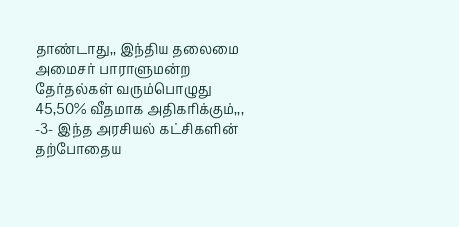தாண்டாது,, இந்திய தலைமை அமைசர் பாராளுமன்ற தேர்தல்கள் வரும்பொழுது 45,50% வீதமாக அதிகரிக்கும்,,, -3- இந்த அரசியல் கட்சிகளின் தற்போதைய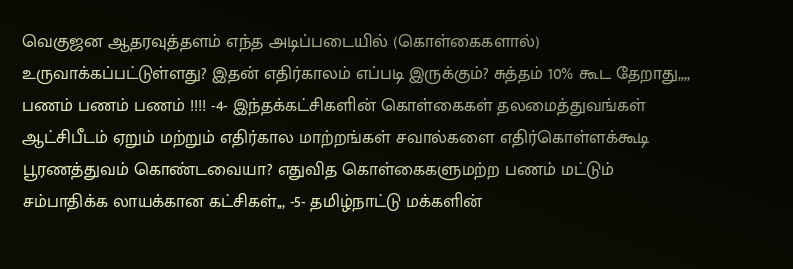வெகுஜன ஆதரவுத்தளம் எந்த அடிப்படையில் (கொள்கைகளால்) உருவாக்கப்பட்டுள்ளது? இதன் எதிர்காலம் எப்படி இருக்கும்? சுத்தம் 10% கூட தேறாது,,,, பணம் பணம் பணம் !!!! -4- இந்தக்கட்சிகளின் கொள்கைகள் தலமைத்துவங்கள் ஆட்சிபீடம் ஏறும் மற்றும் எதிர்கால மாற்றங்கள் சவால்களை எதிர்கொள்ளக்கூடி பூரணத்துவம் கொண்டவையா? எதுவித கொள்கைகளுமற்ற பணம் மட்டும் சம்பாதிக்க லாயக்கான கட்சிகள்,,, -5- தமிழ்நாட்டு மக்களின்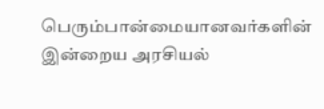பெரும்பான்மையானவர்களின் இன்றைய அரசியல்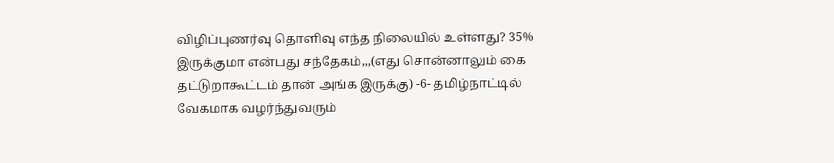விழிப்புணர்வு தொளிவு எந்த நிலையில் உள்ளது? 35% இருக்குமா என்பது சந்தேகம்,,,(எது சொன்னாலும் கை தட்டுறாகூட்டம் தான் அங்க இருக்கு) -6- தமிழ்நாட்டில் வேகமாக வழர்ந்துவரும்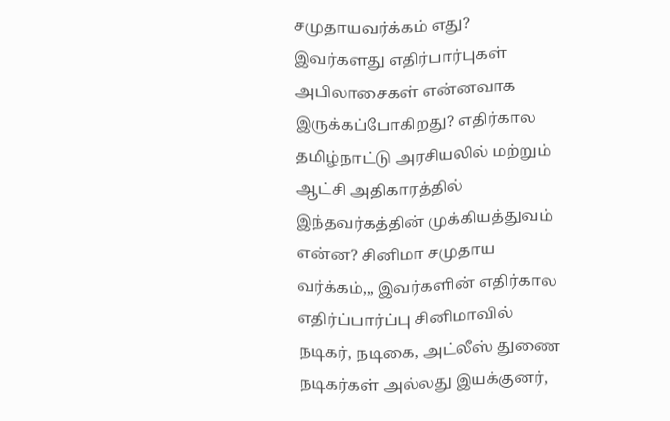சமுதாயவர்க்கம் எது? இவர்களது எதிர்பார்புகள் அபிலாசைகள் என்னவாக இருக்கப்போகிறது? எதிர்கால தமிழ்நாட்டு அரசியலில் மற்றும் ஆட்சி அதிகாரத்தில் இந்தவர்கத்தின் முக்கியத்துவம் என்ன? சினிமா சமுதாய வர்க்கம்,,, இவர்களின் எதிர்கால எதிர்ப்பார்ப்பு சினிமாவில் நடிகர், நடிகை, அட்லீஸ் துணை நடிகர்கள் அல்லது இயக்குனர்,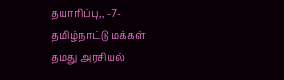தயாரிப்பு,, -7- தமிழ்நாட்டு மக்கள் தமது அரசியல்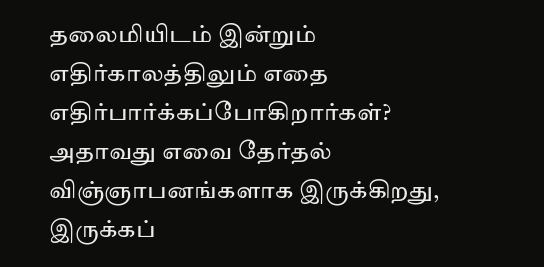தலைமியிடம் இன்றும் எதிர்காலத்திலும் எதை எதிர்பார்க்கப்போகிறார்கள்? அதாவது எவை தேர்தல் விஞ்ஞாபனங்களாக இருக்கிறது, இருக்கப்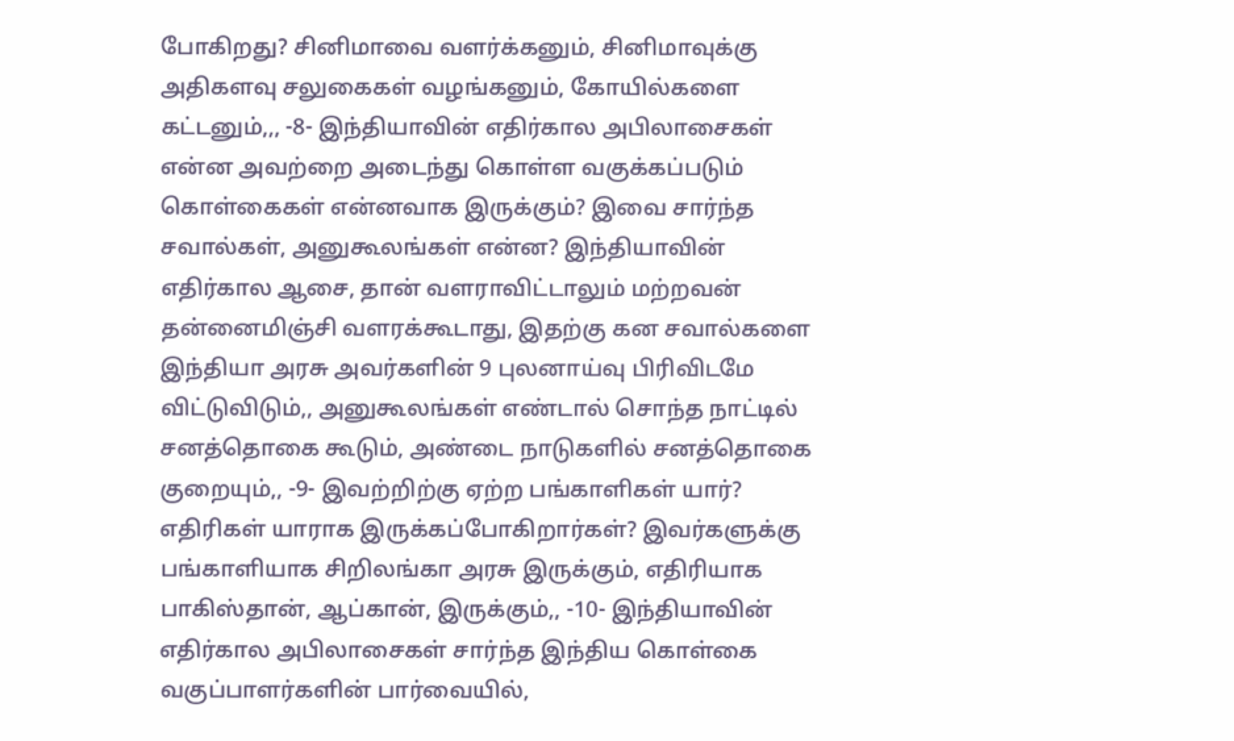போகிறது? சினிமாவை வளர்க்கனும், சினிமாவுக்கு அதிகளவு சலுகைகள் வழங்கனும், கோயில்களை கட்டனும்,,, -8- இந்தியாவின் எதிர்கால அபிலாசைகள் என்ன அவற்றை அடைந்து கொள்ள வகுக்கப்படும் கொள்கைகள் என்னவாக இருக்கும்? இவை சார்ந்த சவால்கள், அனுகூலங்கள் என்ன? இந்தியாவின் எதிர்கால ஆசை, தான் வளராவிட்டாலும் மற்றவன் தன்னைமிஞ்சி வளரக்கூடாது, இதற்கு கன சவால்களை இந்தியா அரசு அவர்களின் 9 புலனாய்வு பிரிவிடமே விட்டுவிடும்,, அனுகூலங்கள் எண்டால் சொந்த நாட்டில் சனத்தொகை கூடும், அண்டை நாடுகளில் சனத்தொகை குறையும்,, -9- இவற்றிற்கு ஏற்ற பங்காளிகள் யார்? எதிரிகள் யாராக இருக்கப்போகிறார்கள்? இவர்களுக்கு பங்காளியாக சிறிலங்கா அரசு இருக்கும், எதிரியாக பாகிஸ்தான், ஆப்கான், இருக்கும்,, -10- இந்தியாவின் எதிர்கால அபிலாசைகள் சார்ந்த இந்திய கொள்கை வகுப்பாளர்களின் பார்வையில்,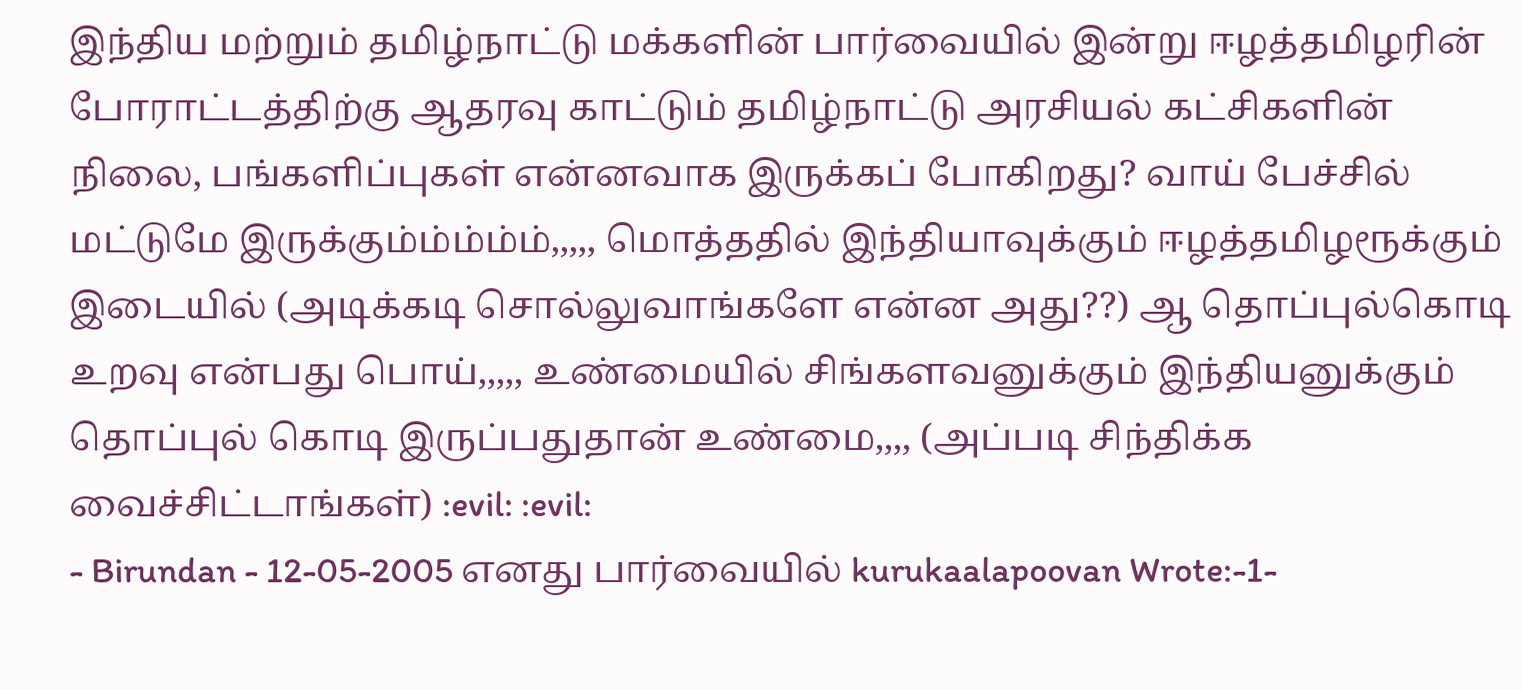இந்திய மற்றும் தமிழ்நாட்டு மக்களின் பார்வையில் இன்று ஈழத்தமிழரின் போராட்டத்திற்கு ஆதரவு காட்டும் தமிழ்நாட்டு அரசியல் கட்சிகளின் நிலை, பங்களிப்புகள் என்னவாக இருக்கப் போகிறது? வாய் பேச்சில் மட்டுமே இருக்கும்ம்ம்ம்ம்,,,,, மொத்ததில் இந்தியாவுக்கும் ஈழத்தமிழரூக்கும் இடையில் (அடிக்கடி சொல்லுவாங்களே என்ன அது??) ஆ தொப்புல்கொடி உறவு என்பது பொய்,,,,, உண்மையில் சிங்களவனுக்கும் இந்தியனுக்கும் தொப்புல் கொடி இருப்பதுதான் உண்மை,,,, (அப்படி சிந்திக்க வைச்சிட்டாங்கள்) :evil: :evil:
- Birundan - 12-05-2005 எனது பார்வையில் kurukaalapoovan Wrote:-1-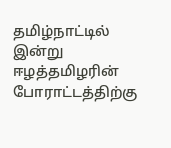தமிழ்நாட்டில் இன்று ஈழத்தமிழரின் போராட்டத்திற்கு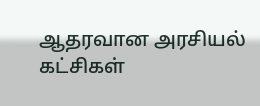ஆதரவான அரசியல் கட்சிகள்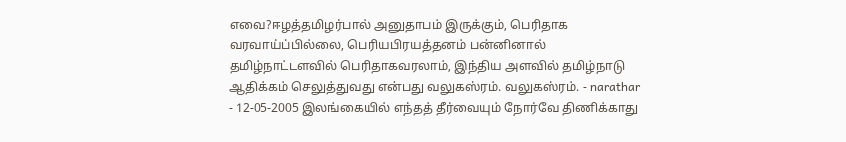எவை?ஈழத்தமிழர்பால் அனுதாபம் இருக்கும், பெரிதாக வரவாய்ப்பில்லை, பெரியபிரயத்தனம் பன்னினால் தமிழ்நாட்டளவில் பெரிதாகவரலாம், இந்திய அளவில் தமிழ்நாடு ஆதிக்கம் செலுத்துவது என்பது வலுகஸ்ரம். வலுகஸ்ரம். - narathar - 12-05-2005 இலங்கையில் எந்தத் தீர்வையும் நோர்வே திணிக்காது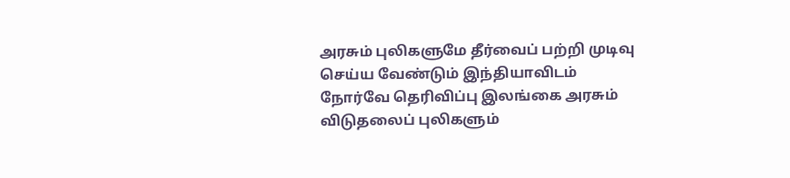அரசும் புலிகளுமே தீர்வைப் பற்றி முடிவு செய்ய வேண்டும் இந்தியாவிடம் நோர்வே தெரிவிப்பு இலங்கை அரசும் விடுதலைப் புலிகளும்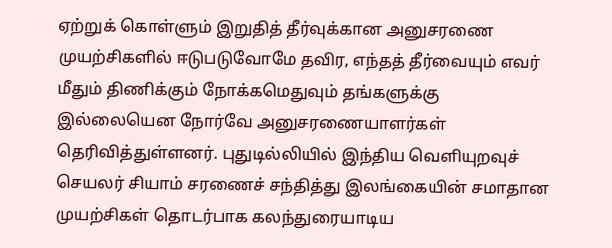ஏற்றுக் கொள்ளும் இறுதித் தீர்வுக்கான அனுசரணை முயற்சிகளில் ஈடுபடுவோமே தவிர, எந்தத் தீர்வையும் எவர் மீதும் திணிக்கும் நோக்கமெதுவும் தங்களுக்கு இல்லையென நோர்வே அனுசரணையாளர்கள் தெரிவித்துள்ளனர். புதுடில்லியில் இந்திய வெளியுறவுச் செயலர் சியாம் சரணைச் சந்தித்து இலங்கையின் சமாதான முயற்சிகள் தொடர்பாக கலந்துரையாடிய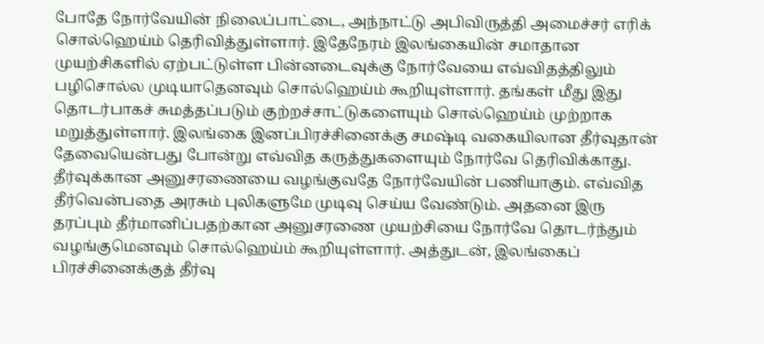போதே நோர்வேயின் நிலைப்பாட்டை, அந்நாட்டு அபிவிருத்தி அமைச்சர் எரிக் சொல்ஹெய்ம் தெரிவித்துள்ளார். இதேநேரம் இலங்கையின் சமாதான முயற்சிகளில் ஏற்பட்டுள்ள பின்னடைவுக்கு நோர்வேயை எவ்விதத்திலும் பழிசொல்ல முடியாதெனவும் சொல்ஹெய்ம் கூறியுள்ளார். தங்கள் மீது இது தொடர்பாகச் சுமத்தப்படும் குற்றச்சாட்டுகளையும் சொல்ஹெய்ம் முற்றாக மறுத்துள்ளார். இலங்கை இனப்பிரச்சினைக்கு சமஷ்டி வகையிலான தீர்வுதான் தேவையென்பது போன்று எவ்வித கருத்துகளையும் நோர்வே தெரிவிக்காது. தீர்வுக்கான அனுசரணையை வழங்குவதே நோர்வேயின் பணியாகும். எவ்வித தீர்வென்பதை அரசும் புலிகளுமே முடிவு செய்ய வேண்டும். அதனை இரு தரப்பும் தீர்மானிப்பதற்கான அனுசரணை முயற்சியை நோர்வே தொடர்ந்தும் வழங்குமெனவும் சொல்ஹெய்ம் கூறியுள்ளார். அத்துடன், இலங்கைப் பிரச்சினைக்குத் தீர்வு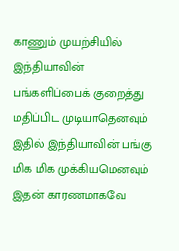காணும் முயற்சியில் இந்தியாவின் பங்களிப்பைக் குறைத்து மதிப்பிட முடியாதெனவும் இதில் இந்தியாவின் பங்கு மிக மிக முக்கியமெனவும் இதன் காரணமாகவே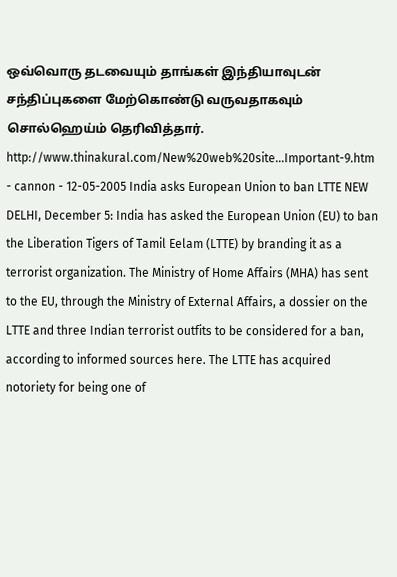ஒவ்வொரு தடவையும் தாங்கள் இந்தியாவுடன் சந்திப்புகளை மேற்கொண்டு வருவதாகவும் சொல்ஹெய்ம் தெரிவித்தார். http://www.thinakural.com/New%20web%20site...Important-9.htm - cannon - 12-05-2005 India asks European Union to ban LTTE NEW DELHI, December 5: India has asked the European Union (EU) to ban the Liberation Tigers of Tamil Eelam (LTTE) by branding it as a terrorist organization. The Ministry of Home Affairs (MHA) has sent to the EU, through the Ministry of External Affairs, a dossier on the LTTE and three Indian terrorist outfits to be considered for a ban, according to informed sources here. The LTTE has acquired notoriety for being one of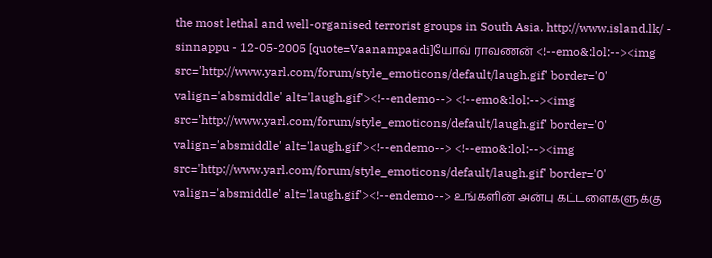the most lethal and well-organised terrorist groups in South Asia. http://www.island.lk/ - sinnappu - 12-05-2005 [quote=Vaanampaadi]யோவ் ராவணன் <!--emo&:lol:--><img src='http://www.yarl.com/forum/style_emoticons/default/laugh.gif' border='0' valign='absmiddle' alt='laugh.gif'><!--endemo--> <!--emo&:lol:--><img src='http://www.yarl.com/forum/style_emoticons/default/laugh.gif' border='0' valign='absmiddle' alt='laugh.gif'><!--endemo--> <!--emo&:lol:--><img src='http://www.yarl.com/forum/style_emoticons/default/laugh.gif' border='0' valign='absmiddle' alt='laugh.gif'><!--endemo--> உங்களின் அன்பு கட்டளைகளுக்கு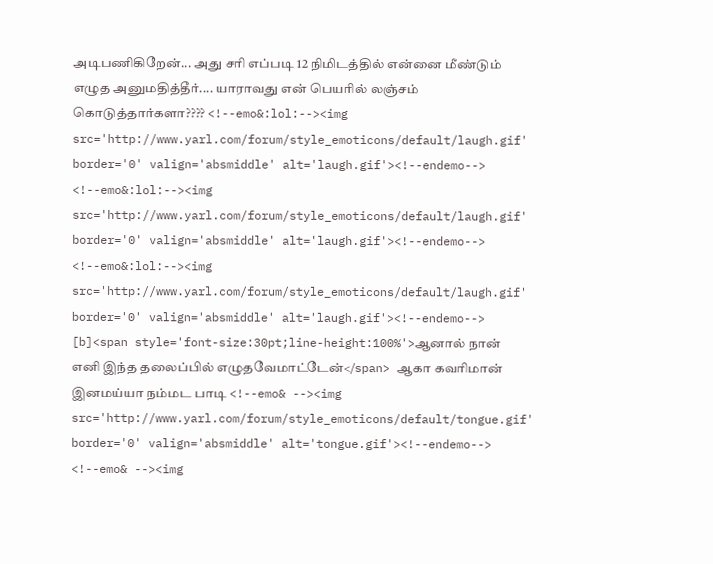அடிபணிகிறேன்... அது சரி எப்படி 12 நிமிடத்தில் என்னை மீண்டும் எழுத அனுமதித்தீர்.... யாராவது என் பெயரில் லஞ்சம் கொடுத்தார்களா???? <!--emo&:lol:--><img src='http://www.yarl.com/forum/style_emoticons/default/laugh.gif' border='0' valign='absmiddle' alt='laugh.gif'><!--endemo--> <!--emo&:lol:--><img src='http://www.yarl.com/forum/style_emoticons/default/laugh.gif' border='0' valign='absmiddle' alt='laugh.gif'><!--endemo--> <!--emo&:lol:--><img src='http://www.yarl.com/forum/style_emoticons/default/laugh.gif' border='0' valign='absmiddle' alt='laugh.gif'><!--endemo--> [b]<span style='font-size:30pt;line-height:100%'>ஆனால் நான் எனி இந்த தலைப்பில் எழுதவேமாட்டேன்</span> ஆகா கவரிமான் இனமய்யா நம்மட பாடி <!--emo& --><img src='http://www.yarl.com/forum/style_emoticons/default/tongue.gif' border='0' valign='absmiddle' alt='tongue.gif'><!--endemo--> <!--emo& --><img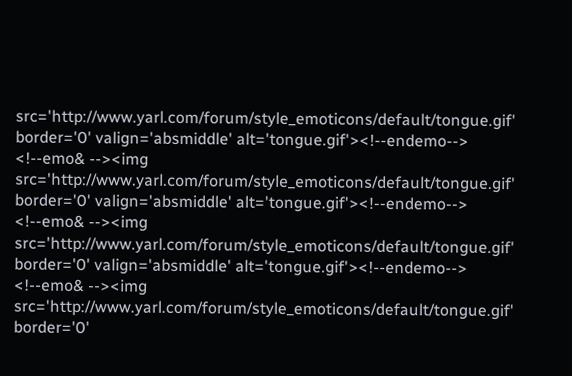src='http://www.yarl.com/forum/style_emoticons/default/tongue.gif' border='0' valign='absmiddle' alt='tongue.gif'><!--endemo--> <!--emo& --><img src='http://www.yarl.com/forum/style_emoticons/default/tongue.gif' border='0' valign='absmiddle' alt='tongue.gif'><!--endemo--> <!--emo& --><img src='http://www.yarl.com/forum/style_emoticons/default/tongue.gif' border='0' valign='absmiddle' alt='tongue.gif'><!--endemo--> <!--emo& --><img src='http://www.yarl.com/forum/style_emoticons/default/tongue.gif' border='0'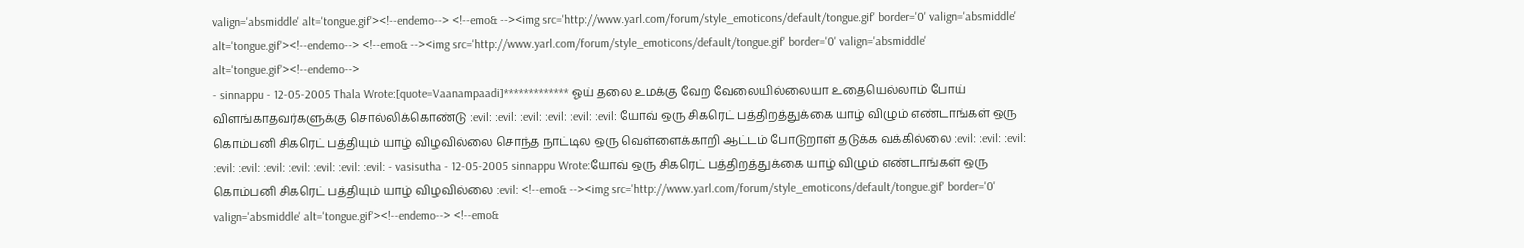valign='absmiddle' alt='tongue.gif'><!--endemo--> <!--emo& --><img src='http://www.yarl.com/forum/style_emoticons/default/tongue.gif' border='0' valign='absmiddle' alt='tongue.gif'><!--endemo--> <!--emo& --><img src='http://www.yarl.com/forum/style_emoticons/default/tongue.gif' border='0' valign='absmiddle' alt='tongue.gif'><!--endemo-->
- sinnappu - 12-05-2005 Thala Wrote:[quote=Vaanampaadi]************* ஓய் தலை உமக்கு வேற வேலையில்லையா உதையெல்லாம் போய் விளங்காதவர்களுக்கு சொல்லிக்கொண்டு :evil: :evil: :evil: :evil: :evil: :evil: யோவ் ஒரு சிகரெட் பத்திறத்துக்கை யாழ் விழும் எண்டாங்கள் ஒரு கொம்பனி சிகரெட் பத்தியும் யாழ் விழவில்லை சொந்த நாட்டில ஒரு வெள்ளைக்காறி ஆட்டம் போடுறாள் தடுக்க வக்கில்லை :evil: :evil: :evil: :evil: :evil: :evil: :evil: :evil: :evil: :evil: - vasisutha - 12-05-2005 sinnappu Wrote:யோவ் ஒரு சிகரெட் பத்திறத்துக்கை யாழ் விழும் எண்டாங்கள் ஒரு கொம்பனி சிகரெட் பத்தியும் யாழ் விழவில்லை :evil: <!--emo& --><img src='http://www.yarl.com/forum/style_emoticons/default/tongue.gif' border='0' valign='absmiddle' alt='tongue.gif'><!--endemo--> <!--emo&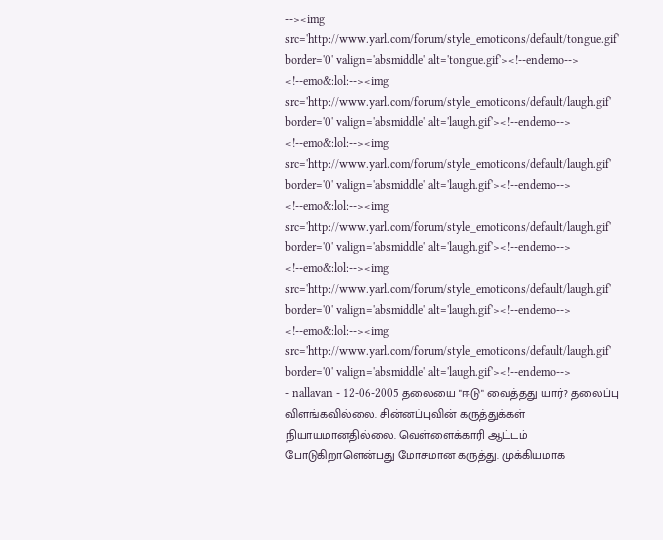--><img src='http://www.yarl.com/forum/style_emoticons/default/tongue.gif' border='0' valign='absmiddle' alt='tongue.gif'><!--endemo--> <!--emo&:lol:--><img src='http://www.yarl.com/forum/style_emoticons/default/laugh.gif' border='0' valign='absmiddle' alt='laugh.gif'><!--endemo--> <!--emo&:lol:--><img src='http://www.yarl.com/forum/style_emoticons/default/laugh.gif' border='0' valign='absmiddle' alt='laugh.gif'><!--endemo--> <!--emo&:lol:--><img src='http://www.yarl.com/forum/style_emoticons/default/laugh.gif' border='0' valign='absmiddle' alt='laugh.gif'><!--endemo--> <!--emo&:lol:--><img src='http://www.yarl.com/forum/style_emoticons/default/laugh.gif' border='0' valign='absmiddle' alt='laugh.gif'><!--endemo--> <!--emo&:lol:--><img src='http://www.yarl.com/forum/style_emoticons/default/laugh.gif' border='0' valign='absmiddle' alt='laugh.gif'><!--endemo-->
- nallavan - 12-06-2005 தலையை "ஈடு" வைத்தது யார்? தலைப்பு விளங்கவில்லை. சின்னப்புவின் கருத்துக்கள் நியாயமானதில்லை. வெள்ளைக்காரி ஆட்டம் போடுகிறாளென்பது மோசமான கருத்து. முக்கியமாக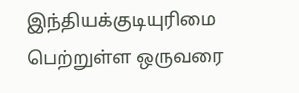இந்தியக்குடியுரிமை பெற்றுள்ள ஒருவரை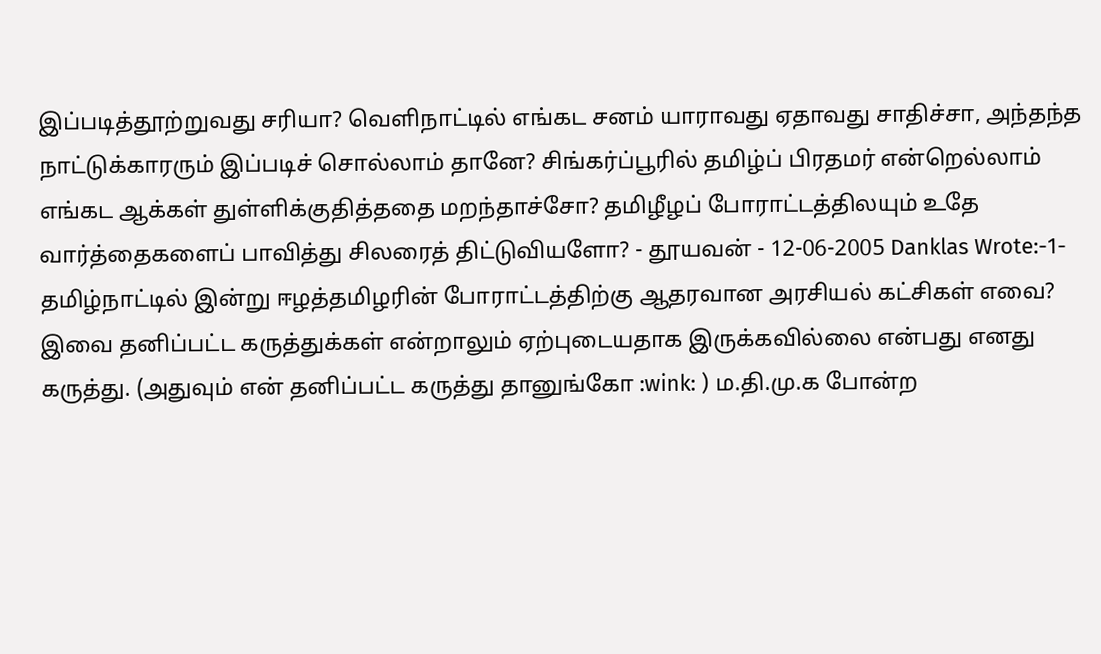இப்படித்தூற்றுவது சரியா? வெளிநாட்டில் எங்கட சனம் யாராவது ஏதாவது சாதிச்சா, அந்தந்த நாட்டுக்காரரும் இப்படிச் சொல்லாம் தானே? சிங்கர்ப்பூரில் தமிழ்ப் பிரதமர் என்றெல்லாம் எங்கட ஆக்கள் துள்ளிக்குதித்ததை மறந்தாச்சோ? தமிழீழப் போராட்டத்திலயும் உதே வார்த்தைகளைப் பாவித்து சிலரைத் திட்டுவியளோ? - தூயவன் - 12-06-2005 Danklas Wrote:-1- தமிழ்நாட்டில் இன்று ஈழத்தமிழரின் போராட்டத்திற்கு ஆதரவான அரசியல் கட்சிகள் எவை? இவை தனிப்பட்ட கருத்துக்கள் என்றாலும் ஏற்புடையதாக இருக்கவில்லை என்பது எனது கருத்து. (அதுவும் என் தனிப்பட்ட கருத்து தானுங்கோ :wink: ) ம.தி.மு.க போன்ற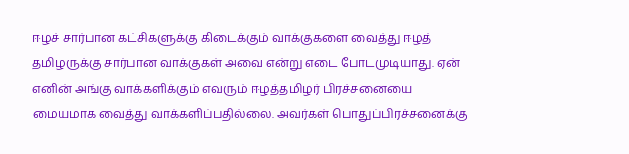ஈழச் சார்பான கட்சிகளுக்கு கிடைக்கும் வாக்குகளை வைத்து ஈழத் தமிழருக்கு சார்பான வாக்குகள் அவை என்று எடை போடமுடியாது. ஏன் எனின் அங்கு வாக்களிக்கும் எவரும் ஈழத்தமிழர் பிரச்சனையை மையமாக வைத்து வாக்களிப்பதில்லை. அவர்கள் பொதுப்பிரச்சனைக்கு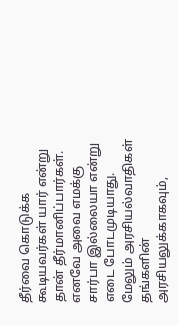தீர்வை கொடுக்க கூடியவர்கள் யார் என்று தான் தீர்மானிப்பார்கள். எனவே அவை எமக்கு சார்பா இல்லையா என்று எடை போடமுடியாது. மேலும் அரசியல்வாதிகள் தங்களின் அரசியலுக்காகவும்,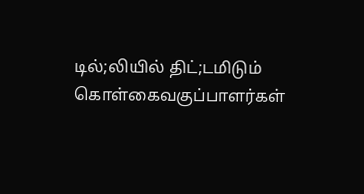டில்;லியில் திட்;டமிடும் கொள்கைவகுப்பாளர்கள்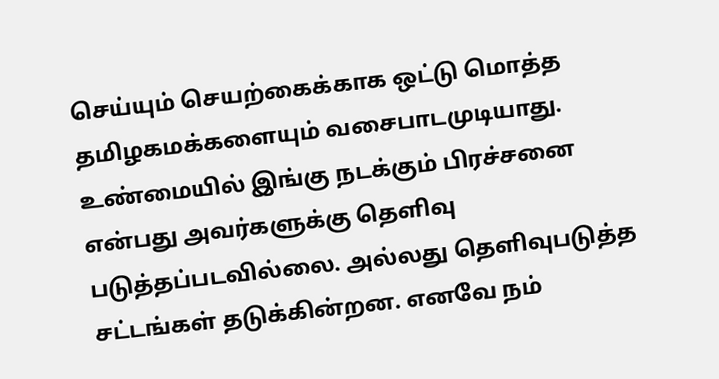செய்யும் செயற்கைக்காக ஒட்டு மொத்த தமிழகமக்களையும் வசைபாடமுடியாது. உண்மையில் இங்கு நடக்கும் பிரச்சனை என்பது அவர்களுக்கு தெளிவு படுத்தப்படவில்லை. அல்லது தெளிவுபடுத்த சட்டங்கள் தடுக்கின்றன. எனவே நம்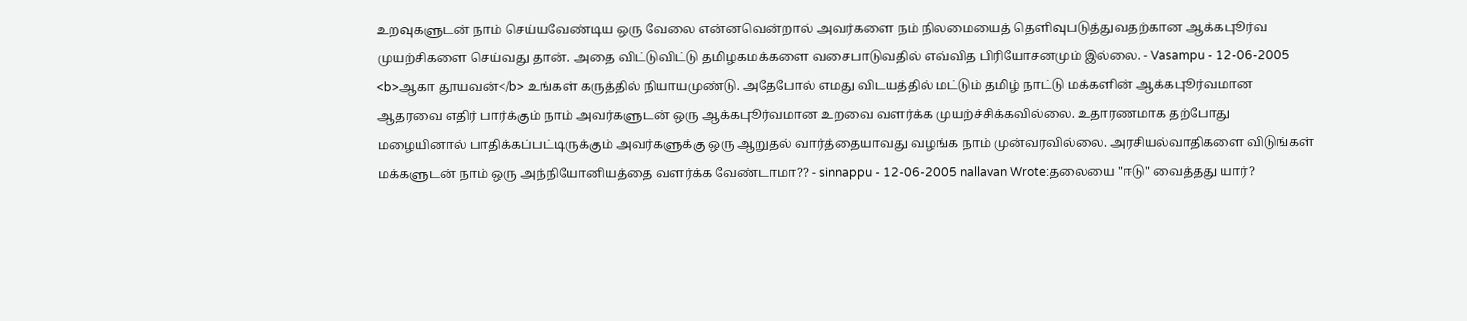உறவுகளுடன் நாம் செய்யவேண்டிய ஒரு வேலை என்னவென்றால் அவர்களை நம் நிலமையைத் தெளிவுபடுத்துவதற்கான ஆக்கபுூர்வ முயற்சிகளை செய்வது தான். அதை விட்டுவிட்டு தமிழகமக்களை வசைபாடுவதில் எவ்வித பிரியோசனமும் இல்லை. - Vasampu - 12-06-2005 <b>ஆகா தூயவன்</b> உங்கள் கருத்தில் நியாயமுண்டு. அதேபோல் எமது விடயத்தில் மட்டும் தமிழ் நாட்டு மக்களின் ஆக்கபுூர்வமான ஆதரவை எதிர் பார்க்கும் நாம் அவர்களுடன் ஒரு ஆக்கபுூர்வமான உறவை வளர்க்க முயற்ச்சிக்கவில்லை. உதாரணமாக தற்போது மழையினால் பாதிக்கப்பட்டிருக்கும் அவர்களுக்கு ஒரு ஆறுதல் வார்த்தையாவது வழங்க நாம் முன்வரவில்லை. அரசியல்வாதிகளை விடுங்கள் மக்களுடன் நாம் ஒரு அந்நியோனியத்தை வளர்க்க வேண்டாமா?? - sinnappu - 12-06-2005 nallavan Wrote:தலையை "ஈடு" வைத்தது யார்?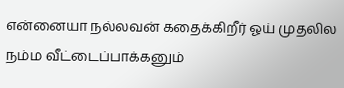என்னையா நல்லவன் கதைக்கிறீர் ஓய் முதலில நம்ம வீட்டைப்பாக்கனும்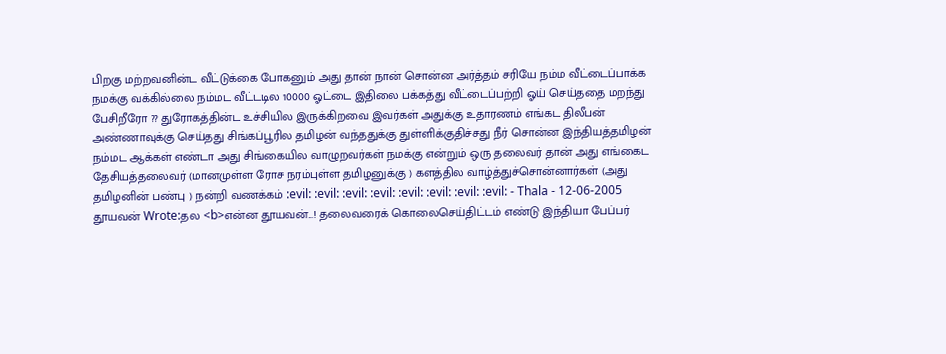பிறகு மற்றவனின்ட வீட்டுக்கை போகனும் அது தான் நான் சொன்ன அர்த்தம் சரியே நம்ம வீட்டைப்பாக்க நமக்கு வக்கில்லை நம்மட வீட்டடில 10000 ஓட்டை இதிலை பக்கத்து வீட்டைப்பற்றி ஓய் செய்ததை மறந்து பேசிறீரோ ?? துரோகத்தின்ட உச்சியில இருக்கிறவை இவர்கள் அதுக்கு உதாரணம் எங்கட திலீபன் அண்ணாவுக்கு செய்தது சிங்கப்பூரில தமிழன் வந்ததுக்கு துள்ளிக்குதிச்சது நீர் சொன்ன இந்தியத்தமிழன் நம்மட ஆக்கள் எண்டா அது சிங்கையில வாழுறவர்கள் நமக்கு என்றும் ஒரு தலைவர் தான் அது எங்கைட தேசியத்தலைவர் (மானமுள்ள ரோச நரம்புள்ள தமிழனுக்கு ) களத்தில வாழ்த்துச்சொன்னார்கள் (அது தமிழனின் பண்பு ) நன்றி வணக்கம் :evil: :evil: :evil: :evil: :evil: :evil: :evil: :evil: - Thala - 12-06-2005 தூயவன் Wrote:தல <b>என்ன தூயவன்...! தலைவரைக் கொலைசெய்திட்டம் எண்டு இந்தியா பேப்பர்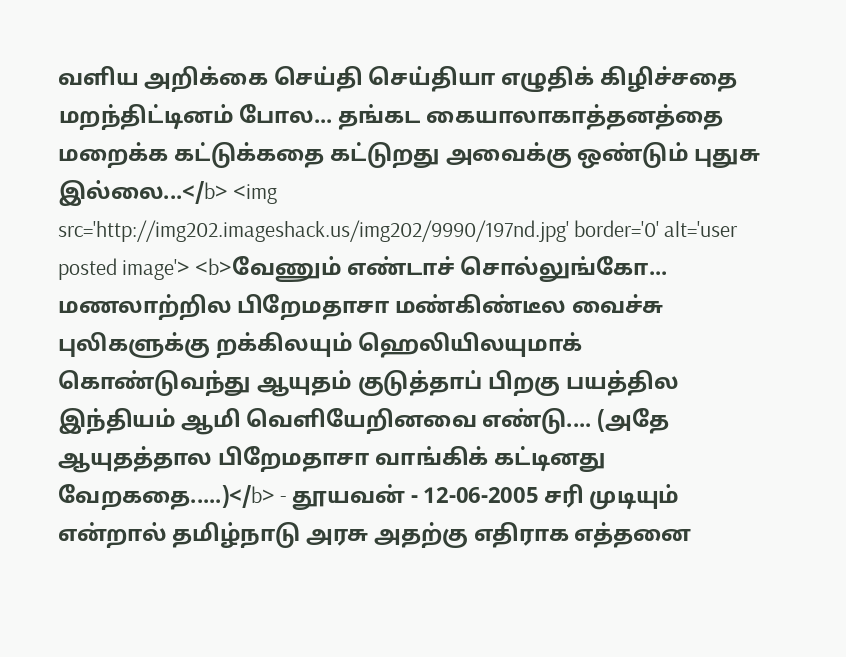வளிய அறிக்கை செய்தி செய்தியா எழுதிக் கிழிச்சதை மறந்திட்டினம் போல... தங்கட கையாலாகாத்தனத்தை மறைக்க கட்டுக்கதை கட்டுறது அவைக்கு ஒண்டும் புதுசு இல்லை...</b> <img src='http://img202.imageshack.us/img202/9990/197nd.jpg' border='0' alt='user posted image'> <b>வேணும் எண்டாச் சொல்லுங்கோ... மணலாற்றில பிறேமதாசா மண்கிண்டீல வைச்சு புலிகளுக்கு றக்கிலயும் ஹெலியிலயுமாக் கொண்டுவந்து ஆயுதம் குடுத்தாப் பிறகு பயத்தில இந்தியம் ஆமி வெளியேறினவை எண்டு.... (அதே ஆயுதத்தால பிறேமதாசா வாங்கிக் கட்டினது வேறகதை.....)</b> - தூயவன் - 12-06-2005 சரி முடியும் என்றால் தமிழ்நாடு அரசு அதற்கு எதிராக எத்தனை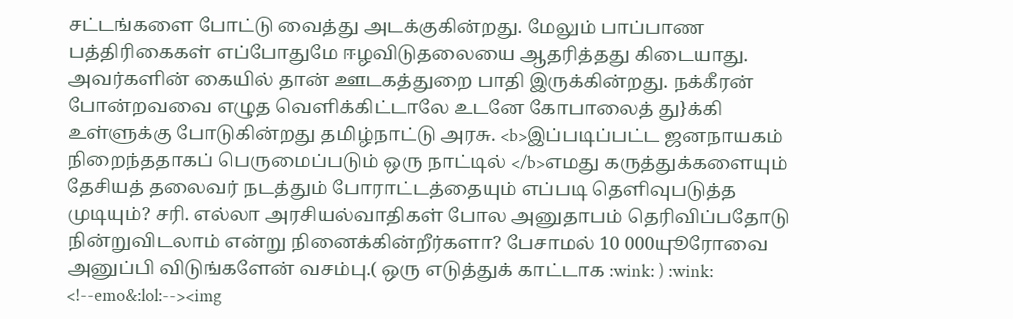சட்டங்களை போட்டு வைத்து அடக்குகின்றது. மேலும் பாப்பாண பத்திரிகைகள் எப்போதுமே ஈழவிடுதலையை ஆதரித்தது கிடையாது. அவர்களின் கையில் தான் ஊடகத்துறை பாதி இருக்கின்றது. நக்கீரன் போன்றவவை எழுத வெளிக்கிட்டாலே உடனே கோபாலைத் து}க்கி உள்ளுக்கு போடுகின்றது தமிழ்நாட்டு அரசு. <b>இப்படிப்பட்ட ஜனநாயகம் நிறைந்ததாகப் பெருமைப்படும் ஒரு நாட்டில் </b>எமது கருத்துக்களையும் தேசியத் தலைவர் நடத்தும் போராட்டத்தையும் எப்படி தெளிவுபடுத்த முடியும்? சரி. எல்லா அரசியல்வாதிகள் போல அனுதாபம் தெரிவிப்பதோடு நின்றுவிடலாம் என்று நினைக்கின்றீர்களா? பேசாமல் 10 000யுூரோவை அனுப்பி விடுங்களேன் வசம்பு.( ஒரு எடுத்துக் காட்டாக :wink: ) :wink: <!--emo&:lol:--><img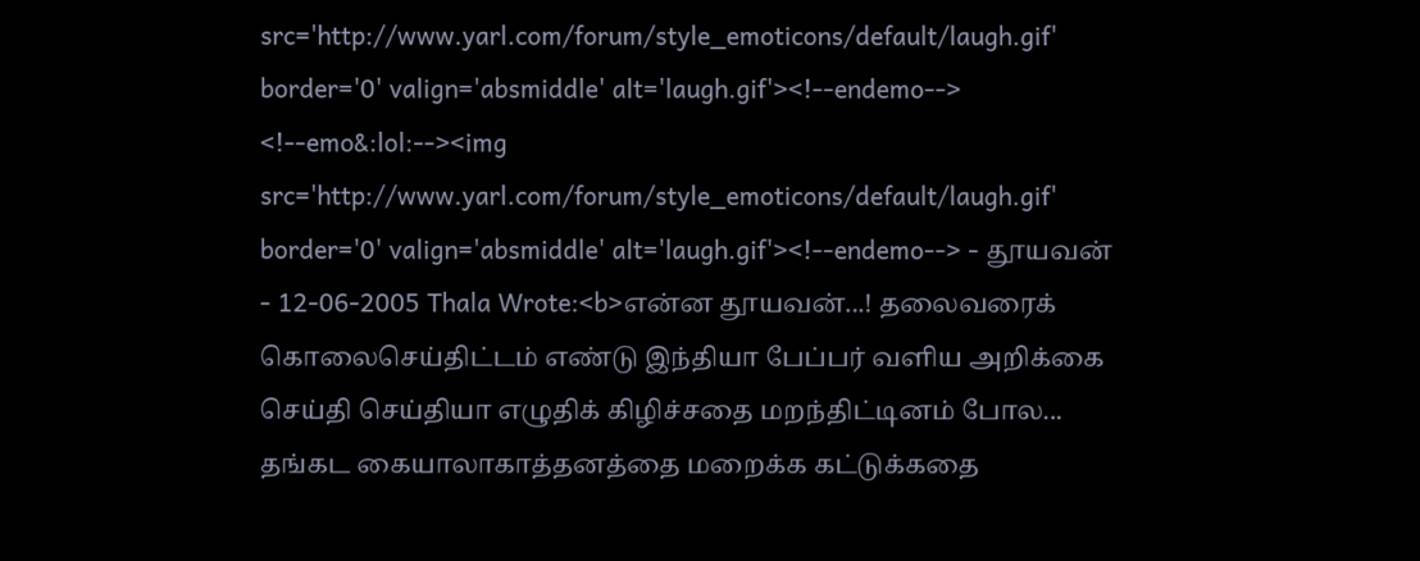src='http://www.yarl.com/forum/style_emoticons/default/laugh.gif' border='0' valign='absmiddle' alt='laugh.gif'><!--endemo--> <!--emo&:lol:--><img src='http://www.yarl.com/forum/style_emoticons/default/laugh.gif' border='0' valign='absmiddle' alt='laugh.gif'><!--endemo--> - தூயவன் - 12-06-2005 Thala Wrote:<b>என்ன தூயவன்...! தலைவரைக் கொலைசெய்திட்டம் எண்டு இந்தியா பேப்பர் வளிய அறிக்கை செய்தி செய்தியா எழுதிக் கிழிச்சதை மறந்திட்டினம் போல... தங்கட கையாலாகாத்தனத்தை மறைக்க கட்டுக்கதை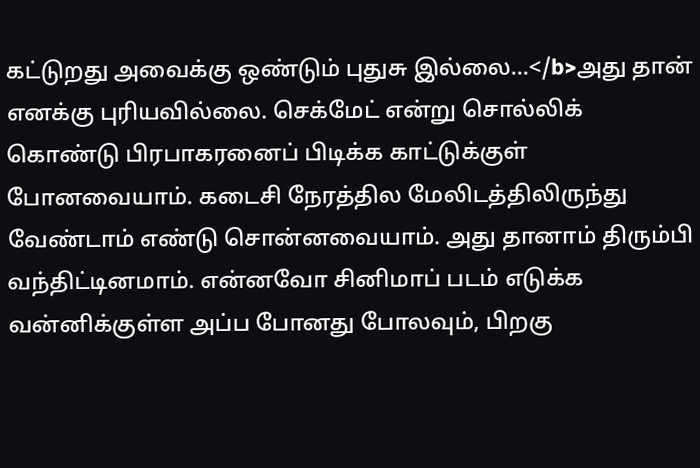கட்டுறது அவைக்கு ஒண்டும் புதுசு இல்லை...</b>அது தான் எனக்கு புரியவில்லை. செக்மேட் என்று சொல்லிக் கொண்டு பிரபாகரனைப் பிடிக்க காட்டுக்குள் போனவையாம். கடைசி நேரத்தில மேலிடத்திலிருந்து வேண்டாம் எண்டு சொன்னவையாம். அது தானாம் திரும்பி வந்திட்டினமாம். என்னவோ சினிமாப் படம் எடுக்க வன்னிக்குள்ள அப்ப போனது போலவும், பிறகு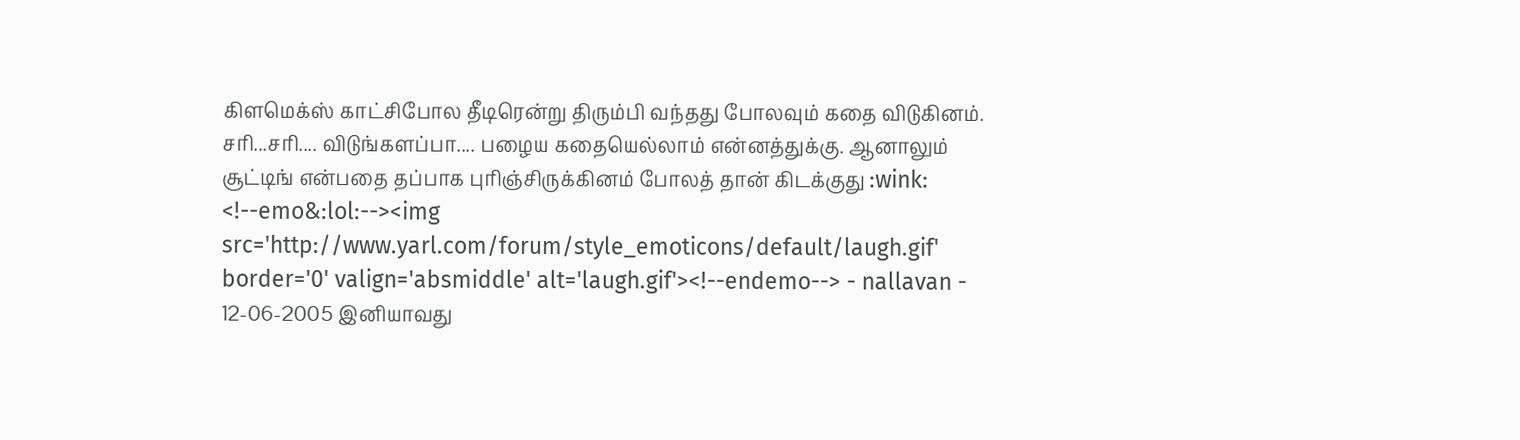கிளமெக்ஸ் காட்சிபோல தீடிரென்று திரும்பி வந்தது போலவும் கதை விடுகினம். சரி...சரி.... விடுங்களப்பா.... பழைய கதையெல்லாம் என்னத்துக்கு. ஆனாலும் சூட்டிங் என்பதை தப்பாக புரிஞ்சிருக்கினம் போலத் தான் கிடக்குது :wink: <!--emo&:lol:--><img src='http://www.yarl.com/forum/style_emoticons/default/laugh.gif' border='0' valign='absmiddle' alt='laugh.gif'><!--endemo--> - nallavan - 12-06-2005 இனியாவது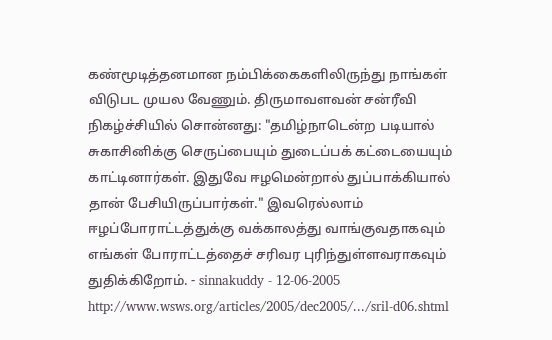கண்மூடித்தனமான நம்பிக்கைகளிலிருந்து நாங்கள் விடுபட முயல வேணும். திருமாவளவன் சன்ரீவி நிகழ்ச்சியில் சொன்னது: "தமிழ்நாடென்ற படியால் சுகாசினிக்கு செருப்பையும் துடைப்பக் கட்டையையும் காட்டினார்கள். இதுவே ஈழமென்றால் துப்பாக்கியால் தான் பேசியிருப்பார்கள்." இவரெல்லாம் ஈழப்போராட்டத்துக்கு வக்காலத்து வாங்குவதாகவும் எங்கள் போராட்டத்தைச் சரிவர புரிந்துள்ளவராகவும் துதிக்கிறோம். - sinnakuddy - 12-06-2005 http://www.wsws.org/articles/2005/dec2005/.../sril-d06.shtml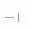--- |